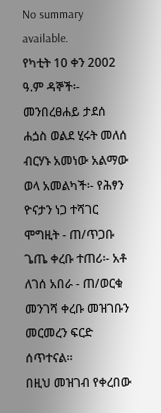No summary available.
የካቲት 10 ቀን 2002 ዓ.ም ዳኞች፡- መንበረፀሐይ ታደሰ ሐጏስ ወልደ ሂሩት መለሰ ብርሃኑ አመነው አልማው ወላ አመልካች፡- የሕፃን ዮናታን ነጋ ተሻገር ሞግዚት - ጠ/ጥጋቡ ጌጤ ቀረቡ ተጠሪ፡- አቶ ለገሰ አበራ - ጠ/ወርቁ መንገሻ ቀረቡ መዝገቡን መርመረን ፍርድ ሰጥተናል።
በዚህ መዝገብ የቀረበው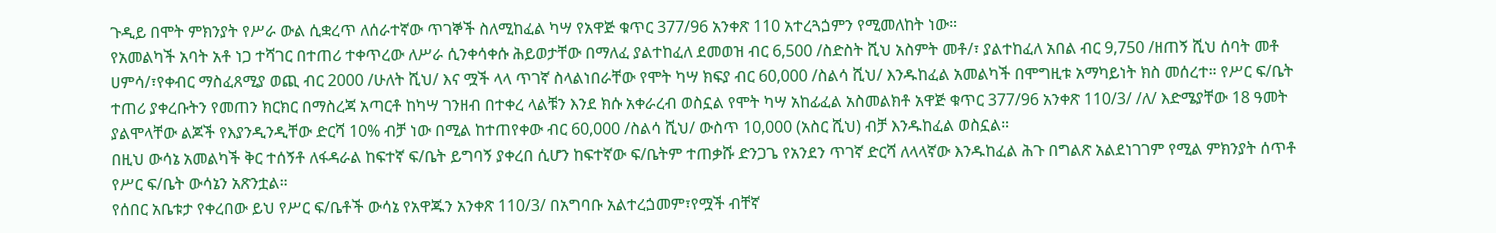ጉዲይ በሞት ምክንያት የሥራ ውል ሲቋረጥ ለሰራተኛው ጥገኞች ስለሚከፈል ካሣ የአዋጅ ቁጥር 377/96 አንቀጽ 110 አተረጓጏምን የሚመለከት ነው።
የአመልካች አባት አቶ ነጋ ተሻገር በተጠሪ ተቀጥረው ለሥራ ሲንቀሳቀሱ ሕይወታቸው በማለፈ ያልተከፈለ ደመወዝ ብር 6,500 /ስድስት ሺህ አስምት መቶ/፣ ያልተከፈለ አበል ብር 9,750 /ዘጠኝ ሺህ ሰባት መቶ ሀምሳ/፣የቀብር ማስፈጸሚያ ወጪ ብር 2000 /ሁለት ሺህ/ እና ሟች ላላ ጥገኛ ስላልነበራቸው የሞት ካሣ ክፍያ ብር 60,000 /ስልሳ ሺህ/ እንዱከፈል አመልካች በሞግዚቱ አማካይነት ክስ መሰረተ። የሥር ፍ/ቤት ተጠሪ ያቀረቡትን የመጠን ክርክር በማስረጃ አጣርቶ ከካሣ ገንዘብ በተቀረ ላልቹን እንደ ክሱ አቀራረብ ወስኗል የሞት ካሣ አከፊፈል አስመልክቶ አዋጅ ቁጥር 377/96 አንቀጽ 110/3/ /ለ/ እድሜያቸው 18 ዓመት ያልሞላቸው ልጆች የእያንዲንዲቸው ድርሻ 10% ብቻ ነው በሚል ከተጠየቀው ብር 60,000 /ስልሳ ሺህ/ ውስጥ 10,000 (አስር ሺህ) ብቻ እንዱከፈል ወስኗል።
በዚህ ውሳኔ አመልካች ቅር ተሰኝቶ ለፋዳራል ከፍተኛ ፍ/ቤት ይግባኝ ያቀረበ ሲሆን ከፍተኛው ፍ/ቤትም ተጠቃሹ ድንጋጌ የአንደን ጥገኛ ድርሻ ለላላኛው እንዱከፈል ሕጉ በግልጽ አልደነገገም የሚል ምክንያት ሰጥቶ የሥር ፍ/ቤት ውሳኔን አጽንቷል።
የሰበር አቤቱታ የቀረበው ይህ የሥር ፍ/ቤቶች ውሳኔ የአዋጁን አንቀጽ 110/3/ በአግባቡ አልተረጏመም፣የሟች ብቸኛ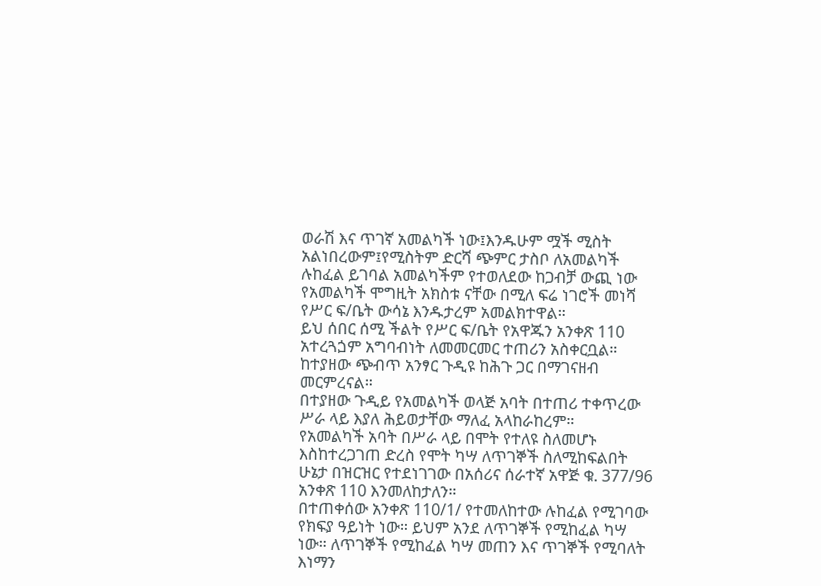ወራሽ እና ጥገኛ አመልካች ነው፤እንዱሁም ሟች ሚስት አልነበረውም፤የሚስትም ድርሻ ጭምር ታስቦ ለአመልካች ሉከፈል ይገባል አመልካችም የተወለደው ከጋብቻ ውጪ ነው የአመልካች ሞግዚት አክስቱ ናቸው በሚለ ፍሬ ነገሮች መነሻ የሥር ፍ/ቤት ውሳኔ እንዱታረም አመልክተዋል።
ይህ ሰበር ሰሚ ችልት የሥር ፍ/ቤት የአዋጁን አንቀጽ 110 አተረጓጏም አግባብነት ለመመርመር ተጠሪን አስቀርቧል። ከተያዘው ጭብጥ አንፃር ጉዲዩ ከሕጉ ጋር በማገናዘብ መርምረናል።
በተያዘው ጉዲይ የአመልካች ወላጅ አባት በተጠሪ ተቀጥረው ሥራ ላይ እያለ ሕይወታቸው ማለፈ አላከራከረም።
የአመልካች አባት በሥራ ላይ በሞት የተለዩ ስለመሆኑ እስከተረጋገጠ ድረስ የሞት ካሣ ለጥገኞች ስለሚከፍልበት ሁኔታ በዝርዝር የተደነገገው በአሰሪና ሰራተኛ አዋጅ ቁ. 377/96 አንቀጽ 110 እንመለከታለን።
በተጠቀሰው አንቀጽ 110/1/ የተመለከተው ሉከፈል የሚገባው የክፍያ ዓይነት ነው። ይህም አንደ ለጥገኞች የሚከፈል ካሣ ነው። ለጥገኞች የሚከፈል ካሣ መጠን እና ጥገኞች የሚባለት እነማን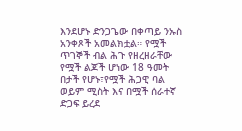እንደሆኑ ድንጋጌው በቀጣይ ንኡስ አንቀጾች አመልክቷል። የሟች ጥገኞች ብል ሕጉ የዘረዘራቸው የሟች ልጆች ሆነው 18 ዓመት በታች የሆኑ፣የሟች ሕጋዊ ባል ወይም ሚስት እና በሟች ሰራተኛ ድጋፍ ይረደ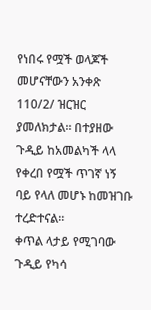የነበሩ የሟች ወላጆች መሆናቸውን አንቀጽ 110/2/ ዝርዝር ያመለክታል። በተያዘው ጉዲይ ከአመልካች ላላ የቀረበ የሟች ጥገኛ ነኝ ባይ የላለ መሆኑ ከመዝገቡ ተረድተናል።
ቀጥል ላታይ የሚገባው ጉዲይ የካሳ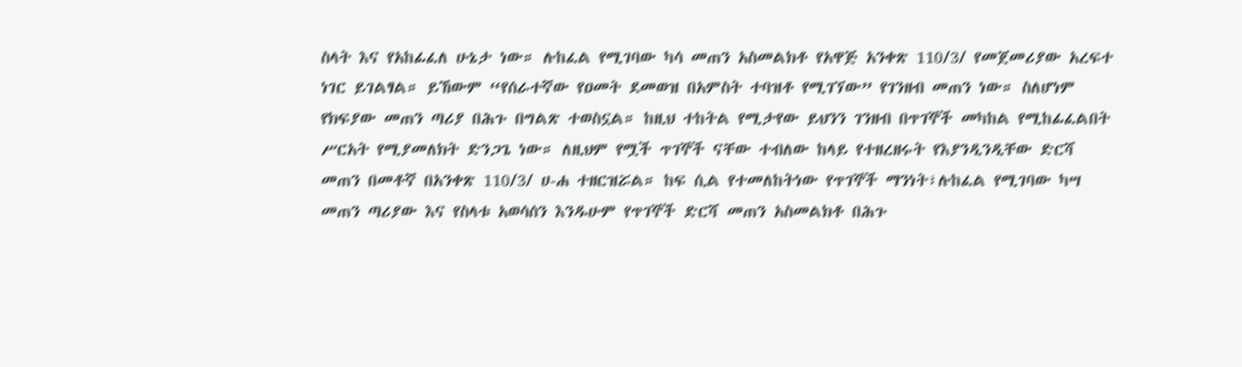ስላት እና የአከፊፈለ ሁኔታ ነው። ሉከፈል የሚገባው ካሳ መጠን አስመልክቶ የአዋጅ አንቀጽ 110/3/ የመጀመሪያው አረፍተ ነገር ይገልፃል። ይኸውም “የሰራተኛው የዐመት ደመወዝ በአምስት ተባዝቶ የሚገኘው” የገንዘብ መጠን ነው። ስለሆነም የክፍያው መጠን ጣሪያ በሕጉ በግልጽ ተወስኗል። ከዚህ ተከትል የሚታየው ይህንን ገንዘብ በጥገኞች መካከል የሚከፊፈልበት ሥርአት የሚያመለክት ድንጋጌ ነው። ለዚህም የሟች ጥገኞች ናቸው ተብለው ከላይ የተዘረዘሩት የእያንዲንዲቸው ድርሻ መጠን በመቶኛ በአንቀጽ 110/3/ ሀ-ሐ ተዘርዝሯል። ከፍ ሲል የተመለከትነው የጥገኞች ማንነት፣ሉከፈል የሚገባው ካሣ መጠን ጣሪያው እና የስላቱ አወሳሰን እንዱሁም የጥገኞች ድርሻ መጠን አስመልክቶ በሕጉ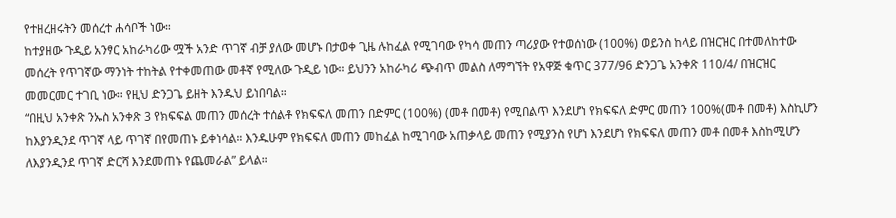የተዘረዘሩትን መሰረተ ሐሳቦች ነው።
ከተያዘው ጉዲይ አንፃር አከራካሪው ሟች አንድ ጥገኛ ብቻ ያለው መሆኑ በታወቀ ጊዜ ሉከፈል የሚገባው የካሳ መጠን ጣሪያው የተወሰነው (100%) ወይንስ ከላይ በዝርዝር በተመለከተው መሰረት የጥገኛው ማንነት ተከትል የተቀመጠው መቶኛ የሚለው ጉዲይ ነው። ይህንን አከራካሪ ጭብጥ መልስ ለማግኘት የአዋጅ ቁጥር 377/96 ድንጋጌ አንቀጽ 110/4/ በዝርዝር መመርመር ተገቢ ነው። የዚህ ድንጋጌ ይዘት እንዱህ ይነበባል።
“በዚህ አንቀጽ ንኡስ አንቀጽ 3 የክፍፍል መጠን መሰረት ተሰልቶ የክፍፍለ መጠን በድምር (100%) (መቶ በመቶ) የሚበልጥ እንደሆነ የክፍፍለ ድምር መጠን 100%(መቶ በመቶ) እስኪሆን ከእያንዲንደ ጥገኛ ላይ ጥገኛ በየመጠኑ ይቀነሳል። እንዱሁም የክፍፍለ መጠን መከፈል ከሚገባው አጠቃላይ መጠን የሚያንስ የሆነ እንደሆነ የክፍፍለ መጠን መቶ በመቶ እስከሚሆን ለእያንዲንደ ጥገኛ ድርሻ እንደመጠኑ የጨመራል” ይላል።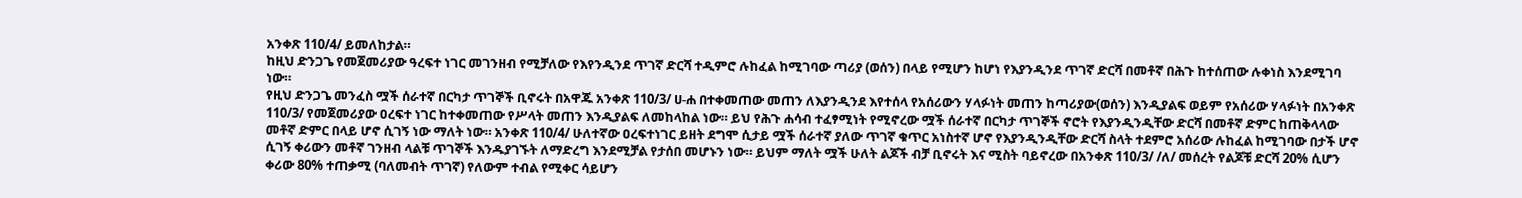አንቀጽ 110/4/ ይመለከታል።
ከዚህ ድንጋጌ የመጀመሪያው ዓረፍተ ነገር መገንዘብ የሚቻለው የእየንዲንደ ጥገኛ ድርሻ ተዲምሮ ሉከፈል ከሚገባው ጣሪያ (ወሰን) በላይ የሚሆን ከሆነ የእያንዲንደ ጥገኛ ድርሻ በመቶኛ በሕጉ ከተሰጠው ሉቀነስ እንደሚገባ ነው።
የዚህ ድንጋጌ መንፈስ ሟች ሰራተኛ በርካታ ጥገኞች ቢኖሩት በአዋጁ አንቀጽ 110/3/ ሀ-ሐ በተቀመጠው መጠን ለእያንዲንደ እየተሰላ የአሰሪውን ሃላፉነት መጠን ከጣሪያው(ወሰን) እንዲያልፍ ወይም የአሰሪው ሃላፉነት በአንቀጽ 110/3/ የመጀመሪያው ዐረፍተ ነገር ከተቀመጠው የሥላት መጠን እንዲያልፍ ለመከላከል ነው። ይህ የሕጉ ሐሳብ ተፈፃሚነት የሚኖረው ሟች ሰራተኛ በርካታ ጥገኞች ኖሮት የእያንዲንዲቸው ድርሻ በመቶኛ ድምር ከጠቅላላው መቶኛ ድምር በላይ ሆኖ ሲገኝ ነው ማለት ነው። አንቀጽ 110/4/ ሁለተኛው ዐረፍተነገር ይዘት ደግሞ ሲታይ ሟች ሰራተኛ ያለው ጥገኛ ቁጥር አነስተኛ ሆኖ የእያንዲንዲቸው ድርሻ ስላት ተደምሮ አሰሪው ሉከፈል ከሚገባው በታች ሆኖ ሲገኝ ቀሪውን መቶኛ ገንዘብ ላልቹ ጥገኞች እንዱያገኙት ለማድረግ እንደሚቻል የታሰበ መሆኑን ነው። ይህም ማለት ሟች ሁለት ልጆች ብቻ ቢኖሩት እና ሚስት ባይኖረው በአንቀጽ 110/3/ /ለ/ መሰረት የልጆቹ ድርሻ 20% ሲሆን ቀሪው 80% ተጠቃሚ (ባለመብት ጥገኛ) የለውም ተብል የሚቀር ሳይሆን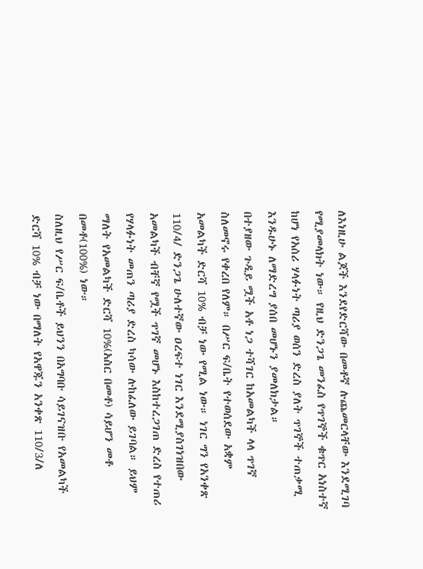ለእነዚሁ ልጆች እንደየድርሻው በመቶኛ ሉጨመርላቸው እንደሚገባ የሚያመላክት ነው። የዚህ ድንጋጌ መንፈስ የጥገኞች ቁጥር አነስተኛ ከሆነ የአሰሪ ሃላፉነት ጣሪያ ወሰን ድረስ ያለት ጥገኞች ተጠቃሚ እንዱሁኑ ለማድረግ ያሰበ መሆኑን ያመለክታል።
በተያዘው ጉዲይ ሟች አቶ ነጋ ተሻገር ከአመልካች ላላ ጥገኛ ስለመኖሩ የቀረበ የለም። በሥር ፍ/ቤት የተወሰደው አቋም አመልካች ድርሻ 10% ብቻ ነው የሚል ነው። ነገር ግን የአንቀጽ 110/4/ ድንጋጌ ሁለተኛው ዐረፍተ ነገር እንደሚያስገነዝበው አመልካች ብቸኛ የሟች ጥገኛ መሆኑ እስከተረጋገጠ ድረስ የተጠሪ የሃላፉነት መጠን ጣሪያ ድረስ ካሳው ሉከፈለው ይገባል። ይህም ማለት የአመልካች ድርሻ 10%(አስር በመቶ) ሳይሆን መቶ በመቶ(100%) ነው።
ስለዚህ የሥር ፍ/ቤቶች ይህንን በአግባቡ ሳይገናዝቡ የአመልካች ድርሻ 10% ብቻ ነው በማለት የአዋጁን አንቀጽ 110/3/ለ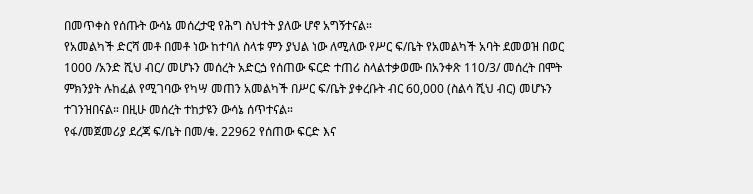በመጥቀስ የሰጡት ውሳኔ መሰረታዊ የሕግ ስህተት ያለው ሆኖ አግኝተናል።
የአመልካች ድርሻ መቶ በመቶ ነው ከተባለ ስላቱ ምን ያህል ነው ለሚለው የሥር ፍ/ቤት የአመልካች አባት ደመወዝ በወር 1000 /አንድ ሺህ ብር/ መሆኑን መሰረት አድርጏ የሰጠው ፍርድ ተጠሪ ስላልተቃወሙ በአንቀጽ 110/3/ መሰረት በሞት ምክንያት ሉከፈል የሚገባው የካሣ መጠን አመልካች በሥር ፍ/ቤት ያቀረቡት ብር 60,000 (ስልሳ ሺህ ብር) መሆኑን ተገንዝበናል። በዚሁ መሰረት ተከታዩን ውሳኔ ሰጥተናል።
የፋ/መጀመሪያ ደረጃ ፍ/ቤት በመ/ቁ. 22962 የሰጠው ፍርድ እና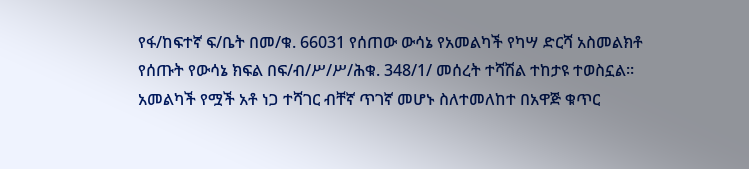የፋ/ከፍተኛ ፍ/ቤት በመ/ቁ. 66031 የሰጠው ውሳኔ የአመልካች የካሣ ድርሻ አስመልክቶ የሰጡት የውሳኔ ክፍል በፍ/ብ/ሥ/ሥ/ሕቁ. 348/1/ መሰረት ተሻሽል ተከታዩ ተወስኗል።
አመልካች የሟች አቶ ነጋ ተሻገር ብቸኛ ጥገኛ መሆኑ ስለተመለከተ በአዋጅ ቁጥር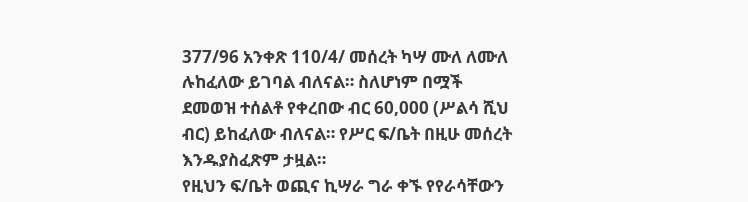377/96 አንቀጽ 110/4/ መሰረት ካሣ ሙለ ለሙለ ሉከፈለው ይገባል ብለናል። ስለሆነም በሟች ደመወዝ ተሰልቶ የቀረበው ብር 60,000 (ሥልሳ ሺህ ብር) ይከፈለው ብለናል። የሥር ፍ/ቤት በዚሁ መሰረት እንዱያስፈጽም ታዟል።
የዚህን ፍ/ቤት ወጪና ኪሣራ ግራ ቀኙ የየራሳቸውን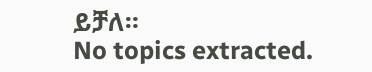ይቻለ።
No topics extracted.